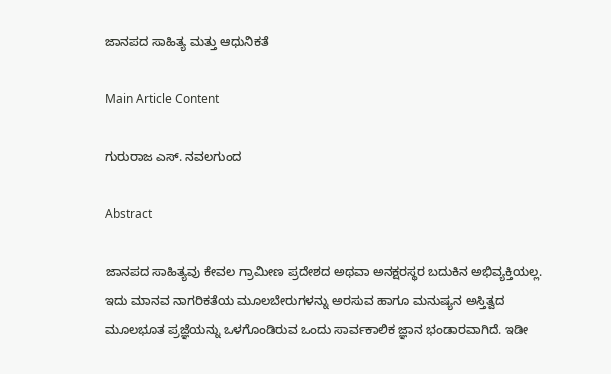ಜಾನಪದ ಸಾಹಿತ್ಯ ಮತ್ತು ಆಧುನಿಕತೆ

Main Article Content

ಗುರುರಾಜ ಎಸ್. ನವಲಗುಂದ

Abstract

ಜಾನಪದ ಸಾಹಿತ್ಯವು ಕೇವಲ ಗ್ರಾಮೀಣ ಪ್ರದೇಶದ ಅಥವಾ ಅನಕ್ಷರಸ್ಥರ ಬದುಕಿನ ಅಭಿವ್ಯಕ್ತಿಯಲ್ಲ. ಇದು ಮಾನವ ನಾಗರಿಕತೆಯ ಮೂಲಬೇರುಗಳನ್ನು ಅರಸುವ ಹಾಗೂ ಮನುಷ್ಯನ ಅಸ್ತಿತ್ವದ ಮೂಲಭೂತ ಪ್ರಜ್ಞೆಯನ್ನು ಒಳಗೊಂಡಿರುವ ಒಂದು ಸಾರ್ವಕಾಲಿಕ ಜ್ಞಾನ ಭಂಡಾರವಾಗಿದೆ. ಇಡೀ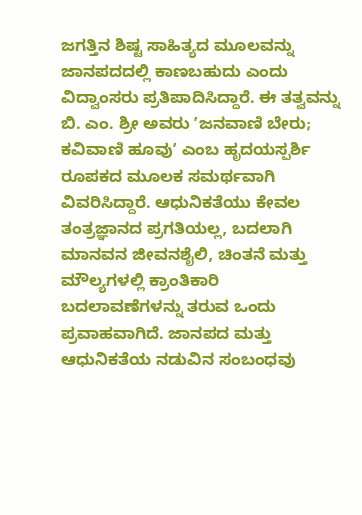ಜಗತ್ತಿನ ಶಿಷ್ಟ ಸಾಹಿತ್ಯದ ಮೂಲವನ್ನು ಜಾನಪದದಲ್ಲಿ ಕಾಣಬಹುದು ಎಂದು ವಿದ್ವಾಂಸರು ಪ್ರತಿಪಾದಿಸಿದ್ದಾರೆ. ಈ ತತ್ವವನ್ನು ಬಿ. ಎಂ. ಶ್ರೀ ಅವರು ʼಜನವಾಣಿ ಬೇರು; ಕವಿವಾಣಿ ಹೂವುʼ ಎಂಬ ಹೃದಯಸ್ಪರ್ಶಿ ರೂಪಕದ ಮೂಲಕ ಸಮರ್ಥವಾಗಿ ವಿವರಿಸಿದ್ದಾರೆ. ಆಧುನಿಕತೆಯು ಕೇವಲ ತಂತ್ರಜ್ಞಾನದ ಪ್ರಗತಿಯಲ್ಲ, ಬದಲಾಗಿ ಮಾನವನ ಜೀವನಶೈಲಿ, ಚಿಂತನೆ ಮತ್ತು ಮೌಲ್ಯಗಳಲ್ಲಿ ಕ್ರಾಂತಿಕಾರಿ ಬದಲಾವಣೆಗಳನ್ನು ತರುವ ಒಂದು ಪ್ರವಾಹವಾಗಿದೆ. ಜಾನಪದ ಮತ್ತು ಆಧುನಿಕತೆಯ ನಡುವಿನ ಸಂಬಂಧವು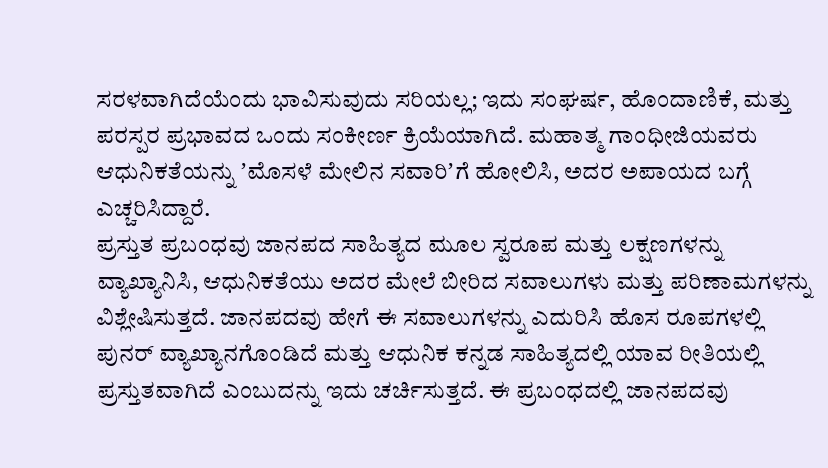ಸರಳವಾಗಿದೆಯೆಂದು ಭಾವಿಸುವುದು ಸರಿಯಲ್ಲ; ಇದು ಸಂಘರ್ಷ, ಹೊಂದಾಣಿಕೆ, ಮತ್ತು ಪರಸ್ಪರ ಪ್ರಭಾವದ ಒಂದು ಸಂಕೀರ್ಣ ಕ್ರಿಯೆಯಾಗಿದೆ. ಮಹಾತ್ಮ ಗಾಂಧೀಜಿಯವರು ಆಧುನಿಕತೆಯನ್ನು ʼಮೊಸಳೆ ಮೇಲಿನ ಸವಾರಿʼಗೆ ಹೋಲಿಸಿ, ಅದರ ಅಪಾಯದ ಬಗ್ಗೆ ಎಚ್ಚರಿಸಿದ್ದಾರೆ.
ಪ್ರಸ್ತುತ ಪ್ರಬಂಧವು ಜಾನಪದ ಸಾಹಿತ್ಯದ ಮೂಲ ಸ್ವರೂಪ ಮತ್ತು ಲಕ್ಷಣಗಳನ್ನು ವ್ಯಾಖ್ಯಾನಿಸಿ, ಆಧುನಿಕತೆಯು ಅದರ ಮೇಲೆ ಬೀರಿದ ಸವಾಲುಗಳು ಮತ್ತು ಪರಿಣಾಮಗಳನ್ನು ವಿಶ್ಲೇಷಿಸುತ್ತದೆ. ಜಾನಪದವು ಹೇಗೆ ಈ ಸವಾಲುಗಳನ್ನು ಎದುರಿಸಿ ಹೊಸ ರೂಪಗಳಲ್ಲಿ ಪುನರ್ ವ್ಯಾಖ್ಯಾನಗೊಂಡಿದೆ ಮತ್ತು ಆಧುನಿಕ ಕನ್ನಡ ಸಾಹಿತ್ಯದಲ್ಲಿ ಯಾವ ರೀತಿಯಲ್ಲಿ ಪ್ರಸ್ತುತವಾಗಿದೆ ಎಂಬುದನ್ನು ಇದು ಚರ್ಚಿಸುತ್ತದೆ. ಈ ಪ್ರಬಂಧದಲ್ಲಿ ಜಾನಪದವು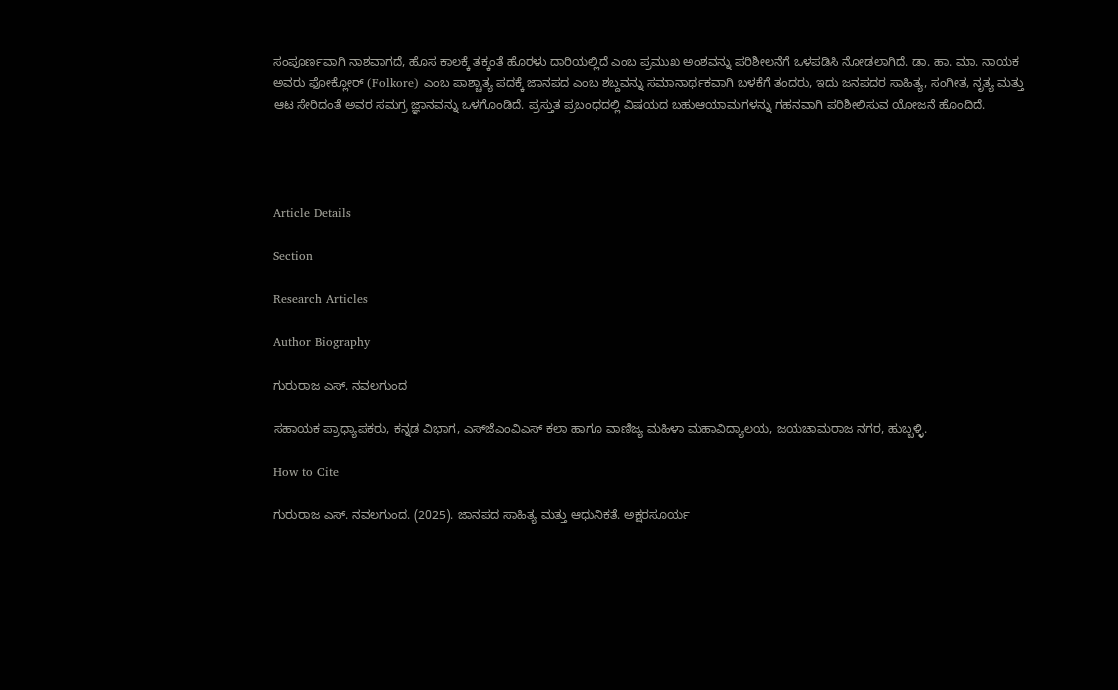ಸಂಪೂರ್ಣವಾಗಿ ನಾಶವಾಗದೆ, ಹೊಸ ಕಾಲಕ್ಕೆ ತಕ್ಕಂತೆ ಹೊರಳು ದಾರಿಯಲ್ಲಿದೆ ಎಂಬ ಪ್ರಮುಖ ಅಂಶವನ್ನು ಪರಿಶೀಲನೆಗೆ ಒಳಪಡಿಸಿ ನೋಡಲಾಗಿದೆ. ಡಾ. ಹಾ. ಮಾ. ನಾಯಕ ಅವರು ಫೋಕ್ಲೋರ್ (Folkore) ಎಂಬ ಪಾಶ್ಚಾತ್ಯ ಪದಕ್ಕೆ ಜಾನಪದ ಎಂಬ ಶಬ್ದವನ್ನು ಸಮಾನಾರ್ಥಕವಾಗಿ ಬಳಕೆಗೆ ತಂದರು, ಇದು ಜನಪದರ ಸಾಹಿತ್ಯ, ಸಂಗೀತ, ನೃತ್ಯ ಮತ್ತು ಆಟ ಸೇರಿದಂತೆ ಅವರ ಸಮಗ್ರ ಜ್ಞಾನವನ್ನು ಒಳಗೊಂಡಿದೆ. ಪ್ರಸ್ತುತ ಪ್ರಬಂಧದಲ್ಲಿ ವಿಷಯದ ಬಹುಆಯಾಮಗಳನ್ನು ಗಹನವಾಗಿ ಪರಿಶೀಲಿಸುವ ಯೋಜನೆ ಹೊಂದಿದೆ.




Article Details

Section

Research Articles

Author Biography

ಗುರುರಾಜ ಎಸ್. ನವಲಗುಂದ

ಸಹಾಯಕ ಪ್ರಾಧ್ಯಾಪಕರು, ಕನ್ನಡ ವಿಭಾಗ, ಎಸ್‌ಜೆಎಂವಿಎಸ್ ಕಲಾ ಹಾಗೂ ವಾಣಿಜ್ಯ ಮಹಿಳಾ ಮಹಾವಿದ್ಯಾಲಯ, ಜಯಚಾಮರಾಜ ನಗರ, ಹುಬ್ಬಳ್ಳಿ.

How to Cite

ಗುರುರಾಜ ಎಸ್. ನವಲಗುಂದ. (2025). ಜಾನಪದ ಸಾಹಿತ್ಯ ಮತ್ತು ಆಧುನಿಕತೆ. ಅಕ್ಷರಸೂರ್ಯ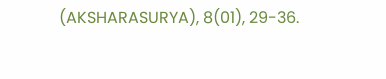(AKSHARASURYA), 8(01), 29-36.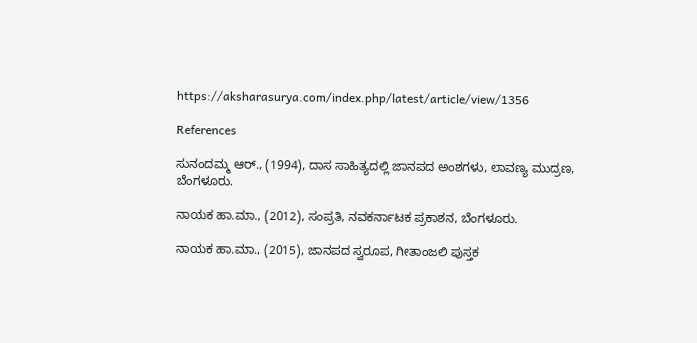https://aksharasurya.com/index.php/latest/article/view/1356

References

ಸುನಂದಮ್ಮ ಆರ್., (1994), ದಾಸ ಸಾಹಿತ್ಯದಲ್ಲಿ ಜಾನಪದ ಅಂಶಗಳು, ಲಾವಣ್ಯ ಮುದ್ರಣ, ಬೆಂಗಳೂರು.

ನಾಯಕ ಹಾ.ಮಾ., (2012), ಸಂಪ್ರತಿ, ನವಕರ್ನಾಟಕ ಪ್ರಕಾಶನ, ಬೆಂಗಳೂರು.

ನಾಯಕ ಹಾ.ಮಾ., (2015), ಜಾನಪದ ಸ್ವರೂಪ, ಗೀತಾಂಜಲಿ ಪುಸ್ತಕ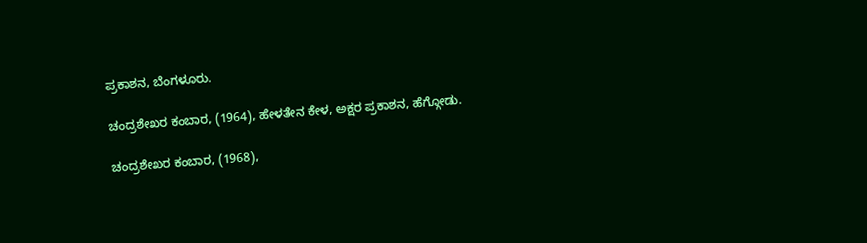ಪ್ರಕಾಶನ, ಬೆಂಗಳೂರು.

ಚಂದ್ರಶೇಖರ ಕಂಬಾರ, (1964), ಹೇಳತೇನ ಕೇಳ, ಅಕ್ಷರ ಪ್ರಕಾಶನ, ಹೆಗ್ಗೋಡು.

ಚಂದ್ರಶೇಖರ ಕಂಬಾರ, (1968),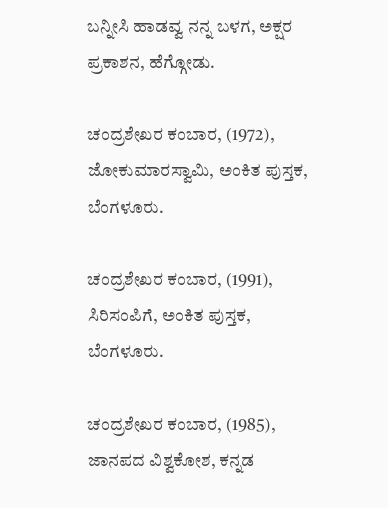ಬನ್ನೀಸಿ ಹಾಡವ್ವ ನನ್ನ ಬಳಗ, ಅಕ್ಷರ ಪ್ರಕಾಶನ, ಹೆಗ್ಗೋಡು.

ಚಂದ್ರಶೇಖರ ಕಂಬಾರ, (1972), ಜೋಕುಮಾರಸ್ವಾಮಿ, ಅಂಕಿತ ಪುಸ್ತಕ, ಬೆಂಗಳೂರು.

ಚಂದ್ರಶೇಖರ ಕಂಬಾರ, (1991), ಸಿರಿಸಂಪಿಗೆ, ಅಂಕಿತ ಪುಸ್ತಕ, ಬೆಂಗಳೂರು.

ಚಂದ್ರಶೇಖರ ಕಂಬಾರ, (1985), ಜಾನಪದ ವಿಶ್ವಕೋಶ, ಕನ್ನಡ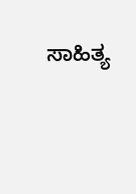ಸಾಹಿತ್ಯ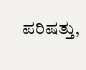ಪರಿಷತ್ತು,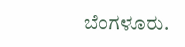ಬೆಂಗಳೂರು.